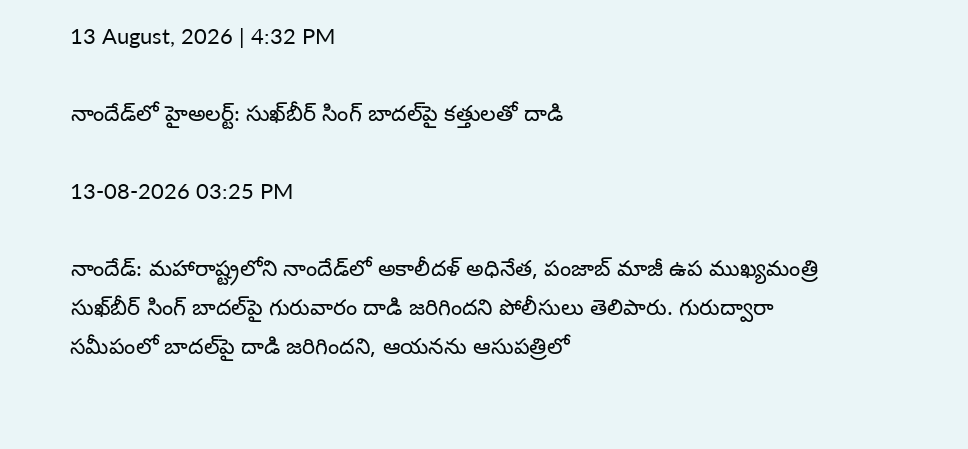13 August, 2026 | 4:32 PM

నాందేడ్‌లో హైఅలర్ట్: సుఖ్‌బీర్ సింగ్ బాదల్‌పై కత్తులతో దాడి

13-08-2026 03:25 PM

నాందేడ్: మహారాష్ట్రలోని నాందేడ్‌లో అకాలీదళ్ అధినేత, పంజాబ్ మాజీ ఉప ముఖ్యమంత్రి సుఖ్‌బీర్ సింగ్ బాదల్‌పై గురువారం దాడి జరిగిందని పోలీసులు తెలిపారు. గురుద్వారా సమీపంలో బాదల్‌పై దాడి జరిగిందని, ఆయనను ఆసుపత్రిలో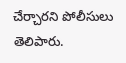చేర్చారని పోలీసులు తెలిపారు.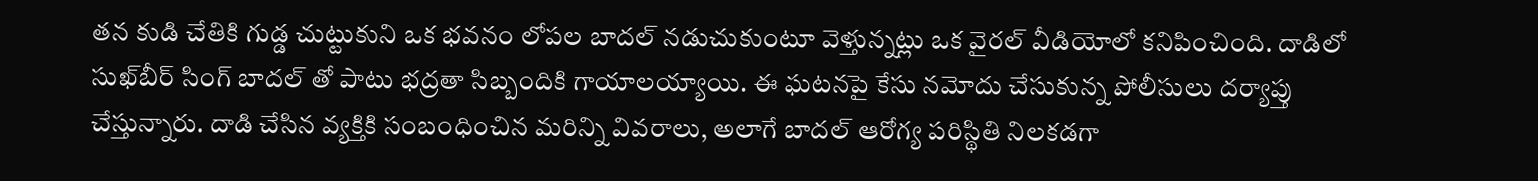తన కుడి చేతికి గుడ్డ చుట్టుకుని ఒక భవనం లోపల బాదల్ నడుచుకుంటూ వెళ్తున్నట్లు ఒక వైరల్ వీడియోలో కనిపించింది. దాడిలో సుఖ్‌బీర్ సింగ్ బాదల్‌ తో పాటు భద్రతా సిబ్బందికి గాయాలయ్యాయి. ఈ ఘటనపై కేసు నమోదు చేసుకున్న పోలీసులు దర్యాప్తు చేస్తున్నారు. దాడి చేసిన వ్యక్తికి సంబంధించిన మరిన్ని వివరాలు, అలాగే బాదల్ ఆరోగ్య పరిస్థితి నిలకడగా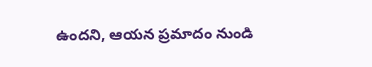ఉందని, ఆయన ప్రమాదం నుండి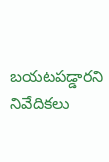బయటపడ్డారని నివేదికలు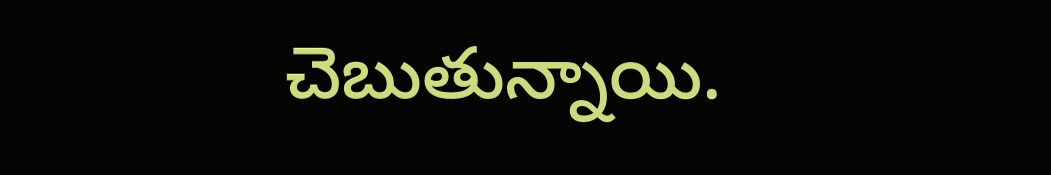చెబుతున్నాయి.